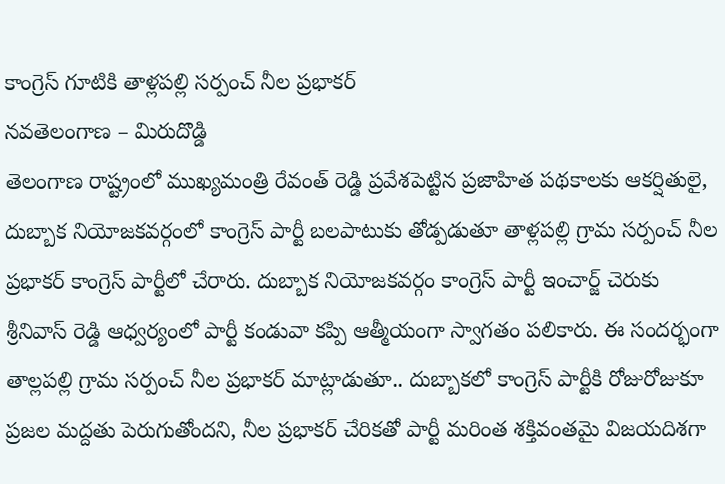కాంగ్రెస్ గూటికి తాళ్లపల్లి సర్పంచ్ నీల ప్రభాకర్
నవతెలంగాణ – మిరుదొడ్డి
తెలంగాణ రాష్ట్రంలో ముఖ్యమంత్రి రేవంత్ రెడ్డి ప్రవేశపెట్టిన ప్రజాహిత పథకాలకు ఆకర్షితులై, దుబ్బాక నియోజకవర్గంలో కాంగ్రెస్ పార్టీ బలపాటుకు తోడ్పడుతూ తాళ్లపల్లి గ్రామ సర్పంచ్ నీల ప్రభాకర్ కాంగ్రెస్ పార్టీలో చేరారు. దుబ్బాక నియోజకవర్గం కాంగ్రెస్ పార్టీ ఇంచార్జ్ చెరుకు శ్రీనివాస్ రెడ్డి ఆధ్వర్యంలో పార్టీ కండువా కప్పి ఆత్మీయంగా స్వాగతం పలికారు. ఈ సందర్భంగా తాల్లపల్లి గ్రామ సర్పంచ్ నీల ప్రభాకర్ మాట్లాడుతూ.. దుబ్బాకలో కాంగ్రెస్ పార్టీకి రోజురోజుకూ ప్రజల మద్దతు పెరుగుతోందని, నీల ప్రభాకర్ చేరికతో పార్టీ మరింత శక్తివంతమై విజయదిశగా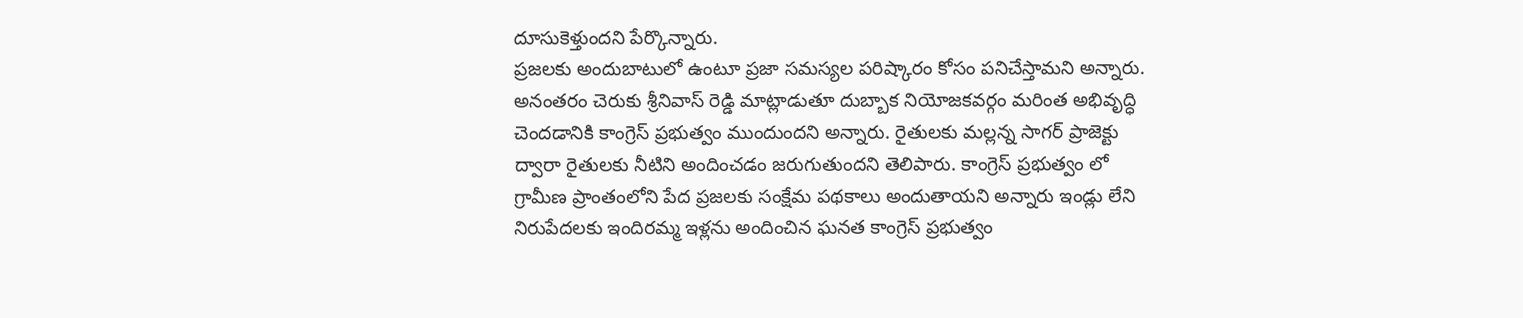దూసుకెళ్తుందని పేర్కొన్నారు.
ప్రజలకు అందుబాటులో ఉంటూ ప్రజా సమస్యల పరిష్కారం కోసం పనిచేస్తామని అన్నారు. అనంతరం చెరుకు శ్రీనివాస్ రెడ్డి మాట్లాడుతూ దుబ్బాక నియోజకవర్గం మరింత అభివృద్ధి చెందడానికి కాంగ్రెస్ ప్రభుత్వం ముందుందని అన్నారు. రైతులకు మల్లన్న సాగర్ ప్రాజెక్టు ద్వారా రైతులకు నీటిని అందించడం జరుగుతుందని తెలిపారు. కాంగ్రెస్ ప్రభుత్వం లో గ్రామీణ ప్రాంతంలోని పేద ప్రజలకు సంక్షేమ పథకాలు అందుతాయని అన్నారు ఇండ్లు లేని నిరుపేదలకు ఇందిరమ్మ ఇళ్లను అందించిన ఘనత కాంగ్రెస్ ప్రభుత్వం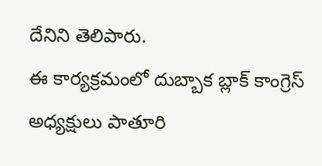దేనిని తెలిపారు.
ఈ కార్యక్రమంలో దుబ్బాక బ్లాక్ కాంగ్రెస్ అధ్యక్షులు పాతూరి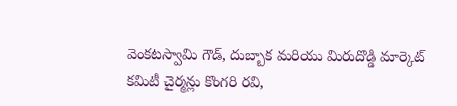వెంకటస్వామి గౌడ్, దుబ్బాక మరియు మిరుదొడ్డి మార్కెట్ కమిటీ చైర్మన్లు కొంగరి రవి,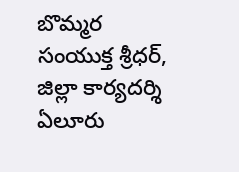బొమ్మర సంయుక్త శ్రీధర్, జిల్లా కార్యదర్శి ఏలూరు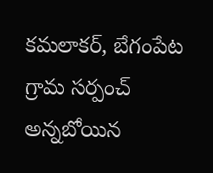కమలాకర్, బేగంపేట గ్రామ సర్పంచ్ అన్నబోయిన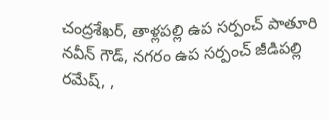చంద్రశేఖర్, తాళ్లపల్లి ఉప సర్పంచ్ పాతూరి నవీన్ గౌడ్, నగరం ఉప సర్పంచ్ జీడిపల్లి రమేష్, ,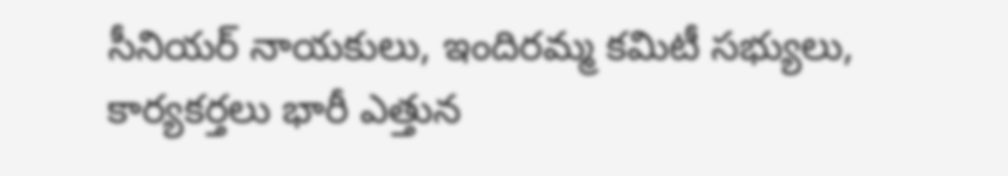సీనియర్ నాయకులు, ఇందిరమ్మ కమిటీ సభ్యులు, కార్యకర్తలు భారీ ఎత్తున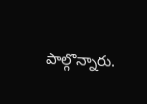పాల్గొన్నారు.